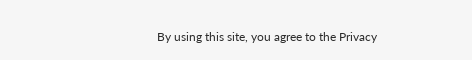By using this site, you agree to the Privacy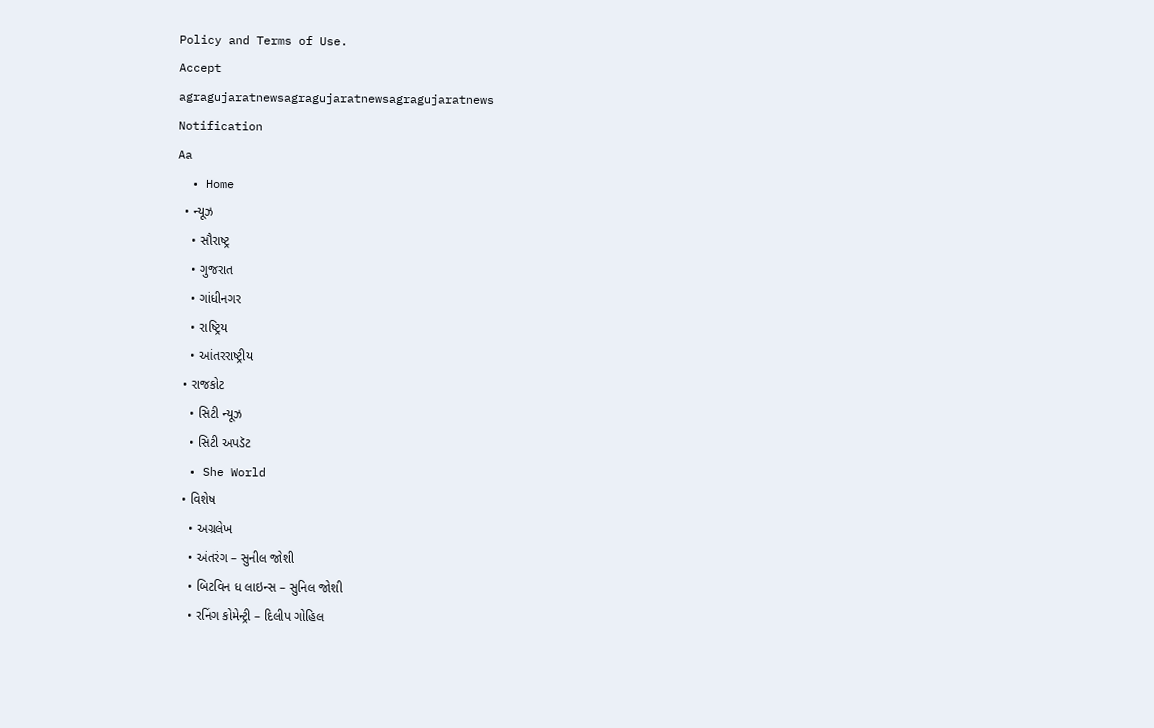Policy and Terms of Use.
Accept
agragujaratnewsagragujaratnewsagragujaratnews
Notification
Aa
  • Home
  • ન્યૂઝ
    • સૌરાષ્ટ્ર
    • ગુજરાત
    • ગાંધીનગર
    • રાષ્ટ્રિય
    • આંતરરાષ્ટ્રીય
  • રાજકોટ
    • સિટી ન્યૂઝ
    • સિટી અપડૅટ
  • She World
  • વિશેષ
    • અગ્રલેખ
    • અંતરંગ – સુનીલ જોશી
    • બિટવિન ધ લાઇન્સ – સુનિલ જોશી
    • રનિંગ કોમેન્ટ્રી – દિલીપ ગોહિલ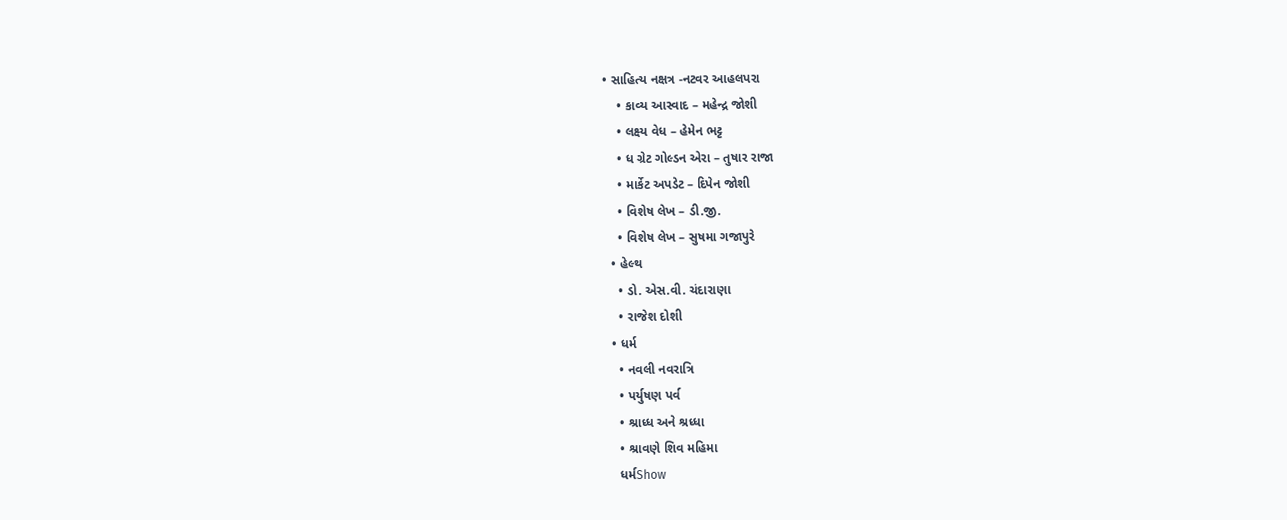• સાહિત્ય નક્ષત્ર -નટવર આહલપરા
    • કાવ્ય આસ્વાદ – મહેન્દ્ર જોશી
    • લક્ષ્ય વેધ – હેમેન ભટ્ટ
    • ધ ગ્રેટ ગોલ્ડન એરા – તુષાર રાજા
    • માર્કેટ અપડેટ – દિપેન જોશી
    • વિશેષ લેખ – ડી.જી.
    • વિશેષ લેખ – સુષમા ગજાપુરે
  • હેલ્થ
    • ડો. એસ.વી. ચંદારાણા
    • રાજેશ દોશી
  • ધર્મ
    • નવલી નવરાત્રિ
    • પર્યુષણ પર્વ
    • શ્રાધ્ધ અને શ્રધ્ધા
    • શ્રાવણે શિવ મહિમા
    ધર્મShow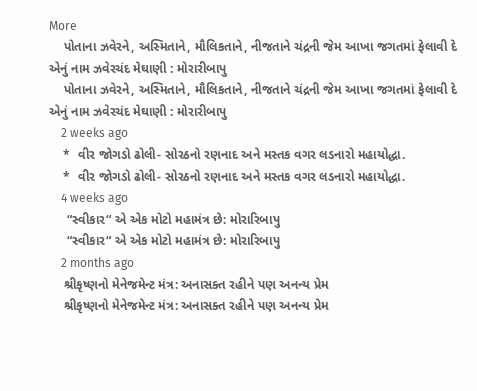More
    પોતાના ઝવેરને, અસ્મિતાને, મૌલિકતાને, નીજતાને ચંદ્રની જેમ આખા જગતમાં ફેલાવી દે એનું નામ ઝવેરચંદ મેઘાણી : મોરારીબાપુ
    પોતાના ઝવેરને, અસ્મિતાને, મૌલિકતાને, નીજતાને ચંદ્રની જેમ આખા જગતમાં ફેલાવી દે એનું નામ ઝવેરચંદ મેઘાણી : મોરારીબાપુ
    2 weeks ago
    *  વીર જોગડો ઢોલી- સોરઠનો રણનાદ અને મસ્તક વગર લડનારો મહાયોદ્ધા.
    *  વીર જોગડો ઢોલી- સોરઠનો રણનાદ અને મસ્તક વગર લડનારો મહાયોદ્ધા.
    4 weeks ago
     “સ્વીકાર“ એ એક મોટો મહામંત્ર છે: મોરારિબાપુ
     “સ્વીકાર“ એ એક મોટો મહામંત્ર છે: મોરારિબાપુ
    2 months ago
    શ્રીકૃષ્ણનો મેનેજમેન્ટ મંત્ર: અનાસક્ત રહીને પણ અનન્ય પ્રેમ
    શ્રીકૃષ્ણનો મેનેજમેન્ટ મંત્ર: અનાસક્ત રહીને પણ અનન્ય પ્રેમ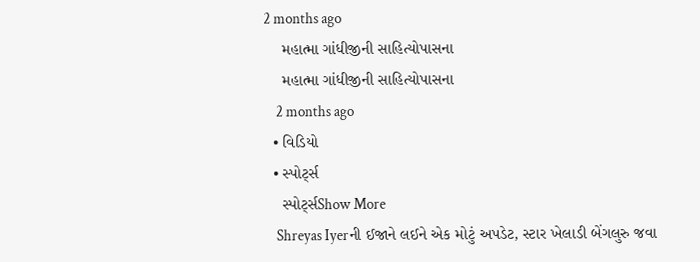2 months ago
    મહાત્મા ગાંધીજીની સાહિત્યોપાસના
    મહાત્મા ગાંધીજીની સાહિત્યોપાસના
    2 months ago
  • વિડિયો
  • સ્પોર્ટ્સ
    સ્પોર્ટ્સShow More
    Shreyas Iyerની ઈજાને લઈને એક મોટું અપડેટ, સ્ટાર ખેલાડી બેંગલુરુ જવા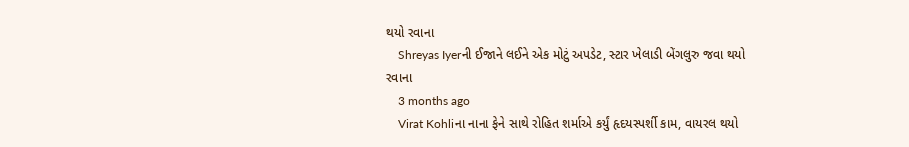થયો રવાના
    Shreyas Iyerની ઈજાને લઈને એક મોટું અપડેટ, સ્ટાર ખેલાડી બેંગલુરુ જવા થયો રવાના
    3 months ago
    Virat Kohliના નાના ફેને સાથે રોહિત શર્માએ કર્યું હૃદયસ્પર્શી કામ, વાયરલ થયો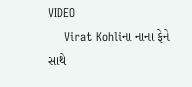VIDEO
    Virat Kohliના નાના ફેને સાથે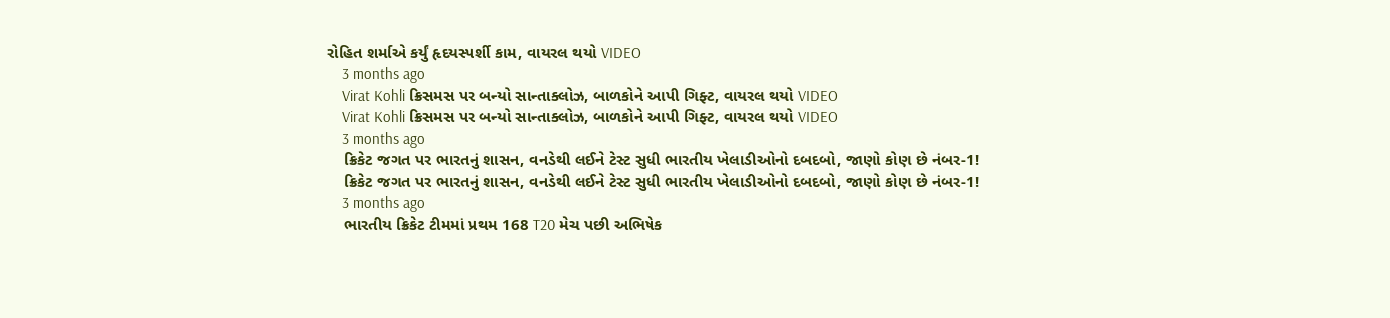રોહિત શર્માએ કર્યું હૃદયસ્પર્શી કામ, વાયરલ થયો VIDEO
    3 months ago
    Virat Kohli ક્રિસમસ પર બન્યો સાન્તાક્લોઝ, બાળકોને આપી ગિફ્ટ, વાયરલ થયો VIDEO
    Virat Kohli ક્રિસમસ પર બન્યો સાન્તાક્લોઝ, બાળકોને આપી ગિફ્ટ, વાયરલ થયો VIDEO
    3 months ago
    ક્રિકેટ જગત પર ભારતનું શાસન, વનડેથી લઈને ટેસ્ટ સુધી ભારતીય ખેલાડીઓનો દબદબો, જાણો કોણ છે નંબર-1!
    ક્રિકેટ જગત પર ભારતનું શાસન, વનડેથી લઈને ટેસ્ટ સુધી ભારતીય ખેલાડીઓનો દબદબો, જાણો કોણ છે નંબર-1!
    3 months ago
    ભારતીય ક્રિકેટ ટીમમાં પ્રથમ 168 T20 મેચ પછી અભિષેક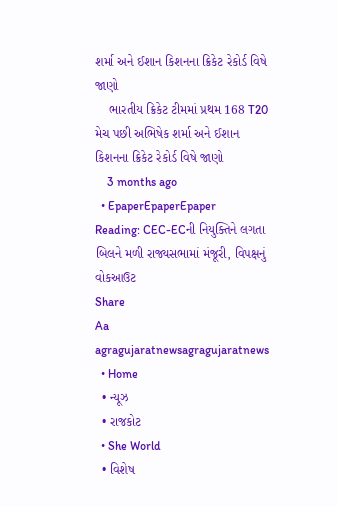શર્મા અને ઈશાન કિશનના ક્રિકેટ રેકોર્ડ વિષે જાણો
    ભારતીય ક્રિકેટ ટીમમાં પ્રથમ 168 T20 મેચ પછી અભિષેક શર્મા અને ઈશાન કિશનના ક્રિકેટ રેકોર્ડ વિષે જાણો
    3 months ago
  • EpaperEpaperEpaper
Reading: CEC-ECની નિયુક્તિને લગતા બિલને મળી રાજ્યસભામાં મંજૂરી, વિપક્ષનું વોકઆઉટ
Share
Aa
agragujaratnewsagragujaratnews
  • Home
  • ન્યૂઝ
  • રાજકોટ
  • She World
  • વિશેષ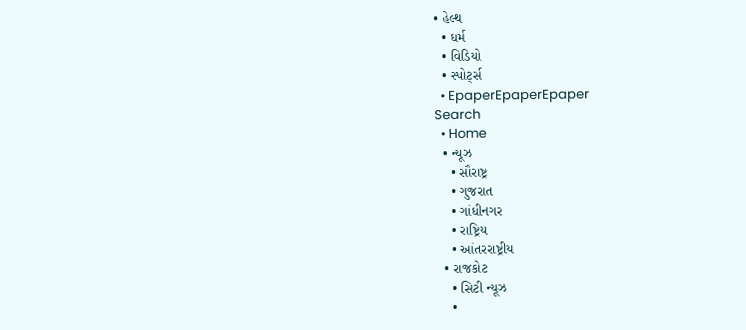• હેલ્થ
  • ધર્મ
  • વિડિયો
  • સ્પોર્ટ્સ
  • EpaperEpaperEpaper
Search
  • Home
  • ન્યૂઝ
    • સૌરાષ્ટ્ર
    • ગુજરાત
    • ગાંધીનગર
    • રાષ્ટ્રિય
    • આંતરરાષ્ટ્રીય
  • રાજકોટ
    • સિટી ન્યૂઝ
    •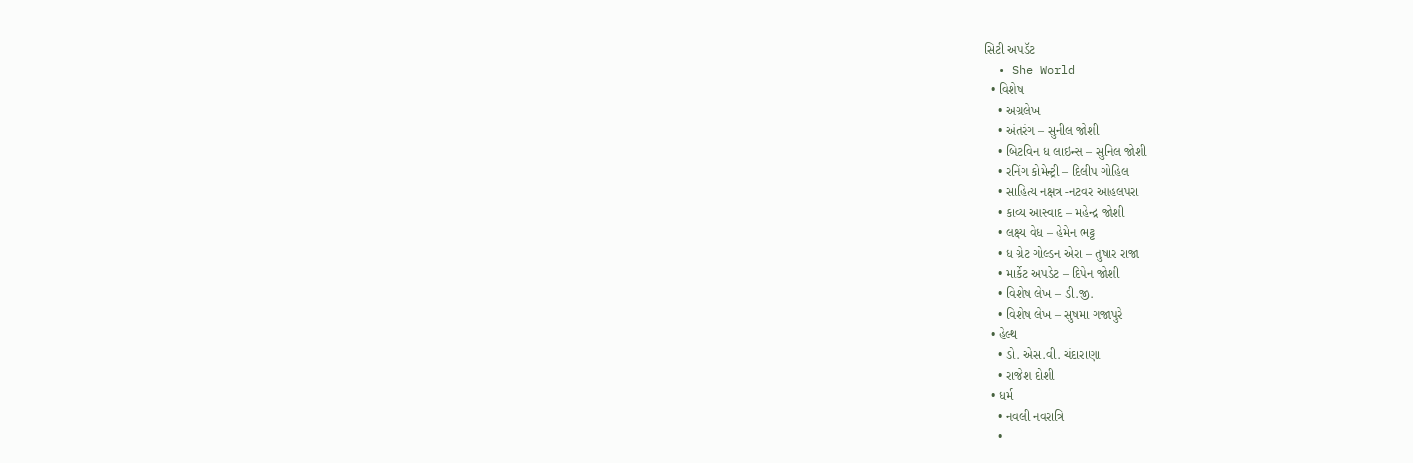સિટી અપડૅટ
  • She World
  • વિશેષ
    • અગ્રલેખ
    • અંતરંગ – સુનીલ જોશી
    • બિટવિન ધ લાઇન્સ – સુનિલ જોશી
    • રનિંગ કોમેન્ટ્રી – દિલીપ ગોહિલ
    • સાહિત્ય નક્ષત્ર -નટવર આહલપરા
    • કાવ્ય આસ્વાદ – મહેન્દ્ર જોશી
    • લક્ષ્ય વેધ – હેમેન ભટ્ટ
    • ધ ગ્રેટ ગોલ્ડન એરા – તુષાર રાજા
    • માર્કેટ અપડેટ – દિપેન જોશી
    • વિશેષ લેખ – ડી.જી.
    • વિશેષ લેખ – સુષમા ગજાપુરે
  • હેલ્થ
    • ડો. એસ.વી. ચંદારાણા
    • રાજેશ દોશી
  • ધર્મ
    • નવલી નવરાત્રિ
    •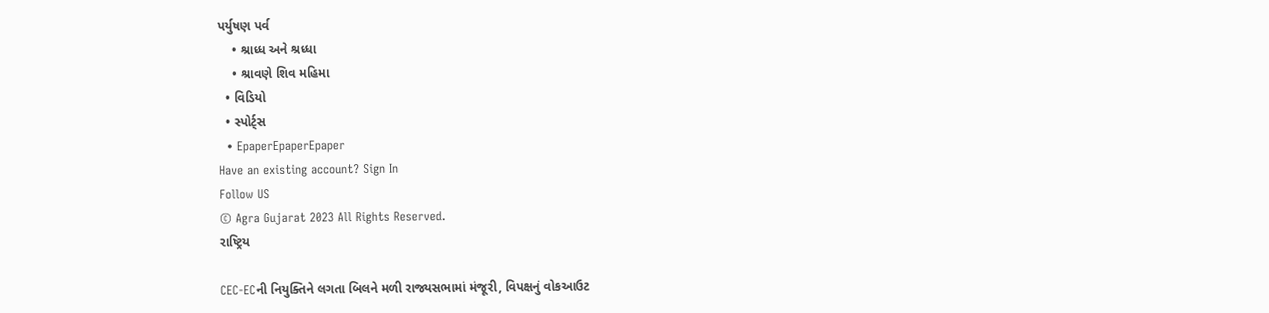પર્યુષણ પર્વ
    • શ્રાધ્ધ અને શ્રધ્ધા
    • શ્રાવણે શિવ મહિમા
  • વિડિયો
  • સ્પોર્ટ્સ
  • EpaperEpaperEpaper
Have an existing account? Sign In
Follow US
© Agra Gujarat 2023 All Rights Reserved.
રાષ્ટ્રિય

CEC-ECની નિયુક્તિને લગતા બિલને મળી રાજ્યસભામાં મંજૂરી, વિપક્ષનું વોકઆઉટ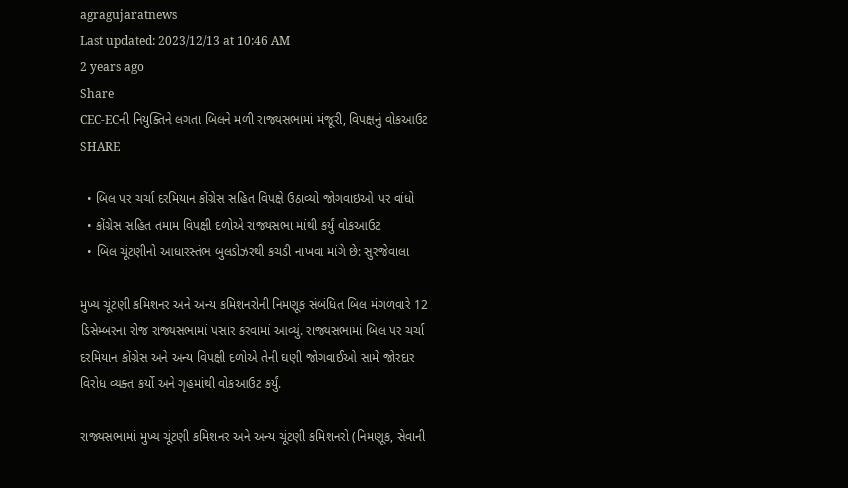agragujaratnews
Last updated: 2023/12/13 at 10:46 AM
2 years ago
Share
CEC-ECની નિયુક્તિને લગતા બિલને મળી રાજ્યસભામાં મંજૂરી, વિપક્ષનું વોકઆઉટ
SHARE

  • બિલ પર ચર્ચા દરમિયાન કોંગ્રેસ સહિત વિપક્ષે ઉઠાવ્યો જોગવાઇઓ પર વાંધો
  • કોંગ્રેસ સહિત તમામ વિપક્ષી દળોએ રાજ્યસભા માંથી કર્યું વોકઆઉટ
  • બિલ ચૂંટણીનો આધારસ્તંભ બુલડોઝરથી કચડી નાખવા માંગે છે: સુરજેવાલા

મુખ્ય ચૂંટણી કમિશનર અને અન્ય કમિશનરોની નિમણૂક સંબંધિત બિલ મંગળવારે 12 ડિસેમ્બરના રોજ રાજ્યસભામાં પસાર કરવામાં આવ્યું. રાજ્યસભામાં બિલ પર ચર્ચા દરમિયાન કોંગ્રેસ અને અન્ય વિપક્ષી દળોએ તેની ઘણી જોગવાઈઓ સામે જોરદાર વિરોધ વ્યક્ત કર્યો અને ગૃહમાંથી વોકઆઉટ કર્યું.

રાજ્યસભામાં મુખ્ય ચૂંટણી કમિશનર અને અન્ય ચૂંટણી કમિશનરો (નિમણૂક, સેવાની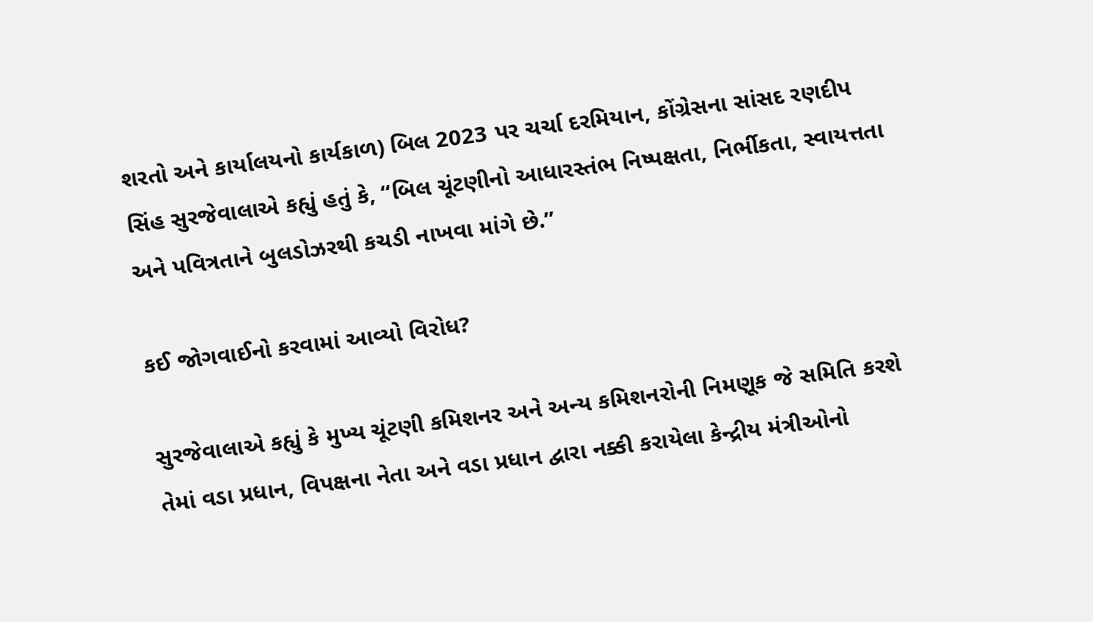શરતો અને કાર્યાલયનો કાર્યકાળ) બિલ 2023 પર ચર્ચા દરમિયાન, કોંગ્રેસના સાંસદ રણદીપ સિંહ સુરજેવાલાએ કહ્યું હતું કે, “બિલ ચૂંટણીનો આધારસ્તંભ નિષ્પક્ષતા, નિર્ભીકતા, સ્વાયત્તતા અને પવિત્રતાને બુલડોઝરથી કચડી નાખવા માંગે છે.”

કઈ જોગવાઈનો કરવામાં આવ્યો વિરોધ?

સુરજેવાલાએ કહ્યું કે મુખ્ય ચૂંટણી કમિશનર અને અન્ય કમિશનરોની નિમણૂક જે સમિતિ કરશે તેમાં વડા પ્રધાન, વિપક્ષના નેતા અને વડા પ્રધાન દ્વારા નક્કી કરાયેલા કેન્દ્રીય મંત્રીઓનો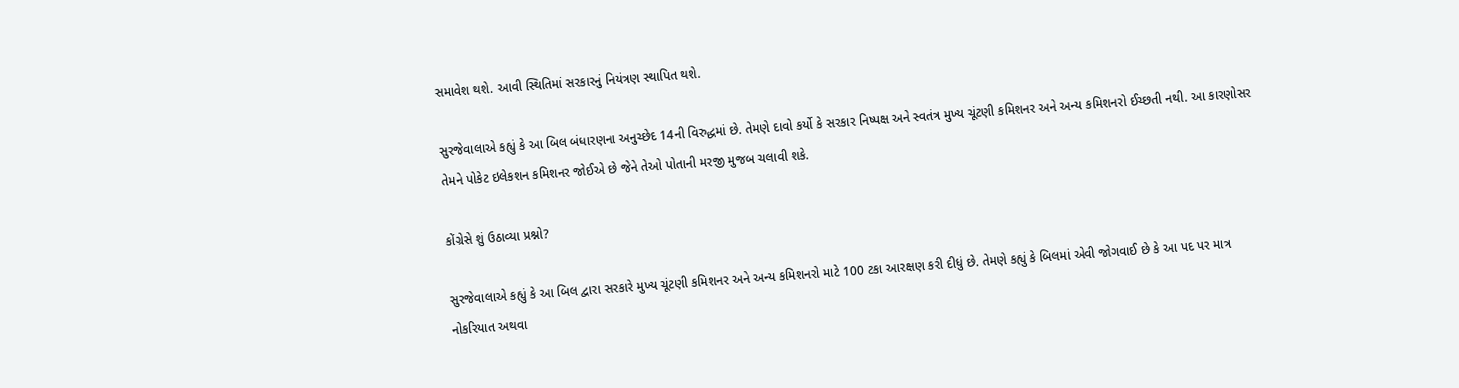સમાવેશ થશે. આવી સ્થિતિમાં સરકારનું નિયંત્રણ સ્થાપિત થશે.

સુરજેવાલાએ કહ્યું કે આ બિલ બંધારણના અનુચ્છેદ 14ની વિરુદ્ધમાં છે. તેમણે દાવો કર્યો કે સરકાર નિષ્પક્ષ અને સ્વતંત્ર મુખ્ય ચૂંટણી કમિશનર અને અન્ય કમિશનરો ઈચ્છતી નથી. આ કારણોસર તેમને પોકેટ ઇલેકશન કમિશનર જોઈએ છે જેને તેઓ પોતાની મરજી મુજબ ચલાવી શકે.

કોંગ્રેસે શું ઉઠાવ્યા પ્રશ્નો?

સુરજેવાલાએ કહ્યું કે આ બિલ દ્વારા સરકારે મુખ્ય ચૂંટણી કમિશનર અને અન્ય કમિશનરો માટે 100 ટકા આરક્ષણ કરી દીધું છે. તેમણે કહ્યું કે બિલમાં એવી જોગવાઈ છે કે આ પદ પર માત્ર નોકરિયાત અથવા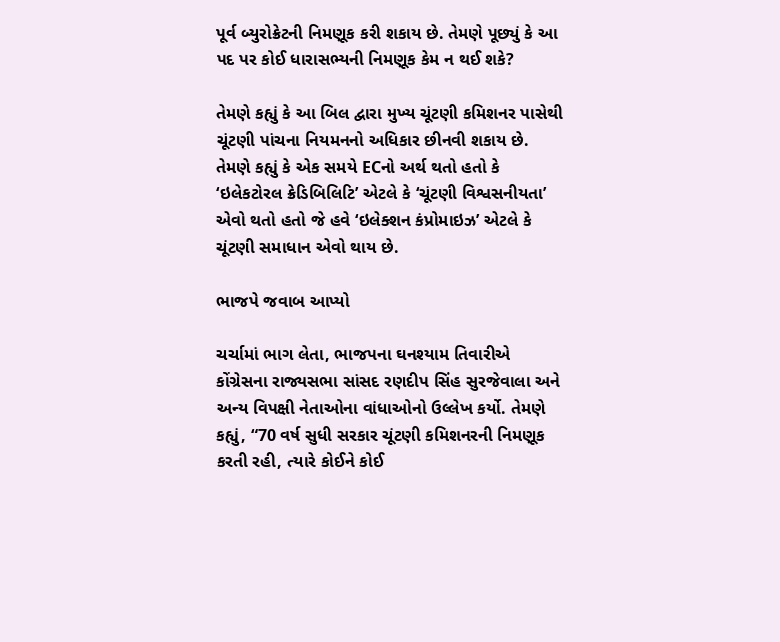પૂર્વ બ્યુરોક્રેટની નિમણૂક કરી શકાય છે. તેમણે પૂછ્યું કે આ પદ પર કોઈ ધારાસભ્યની નિમણૂક કેમ ન થઈ શકે?

તેમણે કહ્યું કે આ બિલ દ્વારા મુખ્ય ચૂંટણી કમિશનર પાસેથી ચૂંટણી પાંચના નિયમનનો અધિકાર છીનવી શકાય છે. તેમણે કહ્યું કે એક સમયે ECનો અર્થ થતો હતો કે ‘ઇલેકટોરલ ક્રેડિબિલિટિ’ એટલે કે ‘ચૂંટણી વિશ્વસનીયતા’ એવો થતો હતો જે હવે ‘ઇલેક્શન કંપ્રોમાઇઝ’ એટલે કે ચૂંટણી સમાધાન એવો થાય છે.

ભાજપે જવાબ આપ્યો

ચર્ચામાં ભાગ લેતા, ભાજપના ઘનશ્યામ તિવારીએ કોંગ્રેસના રાજ્યસભા સાંસદ રણદીપ સિંહ સુરજેવાલા અને અન્ય વિપક્ષી નેતાઓના વાંધાઓનો ઉલ્લેખ કર્યો. તેમણે કહ્યું, “70 વર્ષ સુધી સરકાર ચૂંટણી કમિશનરની નિમણૂક કરતી રહી, ત્યારે કોઈને કોઈ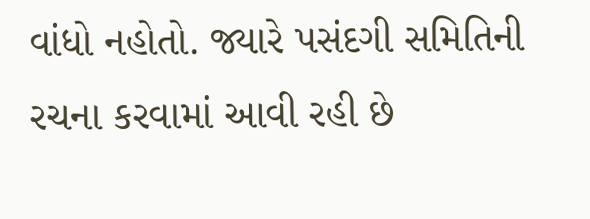વાંધો નહોતો. જ્યારે પસંદગી સમિતિની રચના કરવામાં આવી રહી છે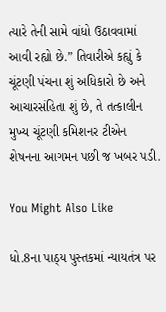ત્યારે તેની સામે વાંધો ઉઠાવવામાં આવી રહ્યો છે.” તિવારીએ કહ્યું કે ચૂંટણી પંચના શું અધિકારો છે અને આચારસંહિતા શું છે, તે તત્કાલીન મુખ્ય ચૂંટણી કમિશનર ટીએન શેષનના આગમન પછી જ ખબર પડી.

You Might Also Like

ધો.8ના પાઠ્ય પુસ્તકમાં ન્યાયતંત્ર પર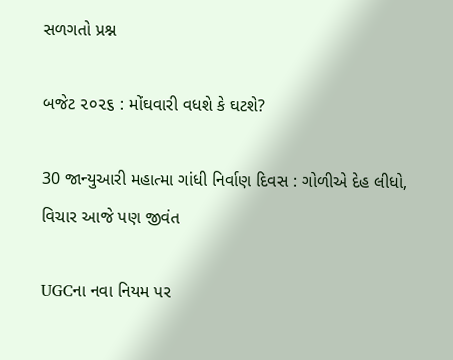સળગતો પ્રશ્ન

બજેટ ૨૦૨૬ : મોંઘવારી વધશે કે ઘટશે?

30 જાન્યુઆરી મહાત્મા ગાંધી નિર્વાણ દિવસ : ગોળીએ દેહ લીધો, વિચાર આજે પણ જીવંત

UGCના નવા નિયમ પર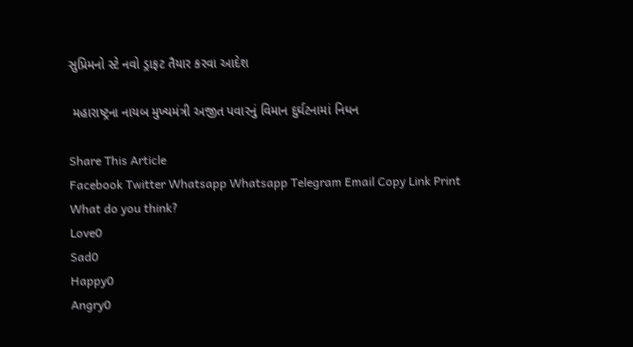સુપ્રિમનો સ્ટે નવો ડ્રાફટ તૈયાર કરવા આદેશ

 મહારાષ્ટ્રના નાયબ મુખ્યમંત્રી અજીત પવારનું વિમાન દુર્ઘટનામાં નિધન

Share This Article
Facebook Twitter Whatsapp Whatsapp Telegram Email Copy Link Print
What do you think?
Love0
Sad0
Happy0
Angry0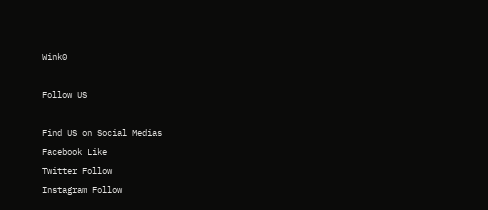Wink0

Follow US

Find US on Social Medias
Facebook Like
Twitter Follow
Instagram Follow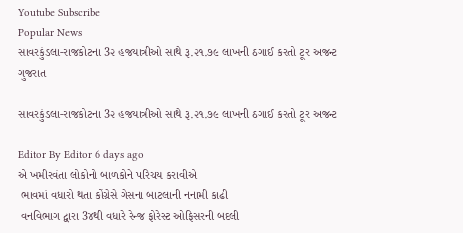Youtube Subscribe
Popular News
સાવરકુંડલા-રાજકોટના 3૨ હજયાત્રીઓ સાથે રૂ.૨૧.૭૯ લાખની ઠગાઈ કરતો ટૂર અજન્ટ
ગુજરાત

સાવરકુંડલા-રાજકોટના 3૨ હજયાત્રીઓ સાથે રૂ.૨૧.૭૯ લાખની ઠગાઈ કરતો ટૂર અજન્ટ

Editor By Editor 6 days ago
એ ખમીરવંતા લોકોનો બાળકોને પરિચય કરાવીએ
 ભાવમાં વધારો થતા કોંગ્રેસે ગેસના બાટલાની નનામી કાઢી
 વનવિભાગ દ્વારા 3૪થી વધારે રેન્જ ફોરેસ્ટ ઓફિસરની બદલી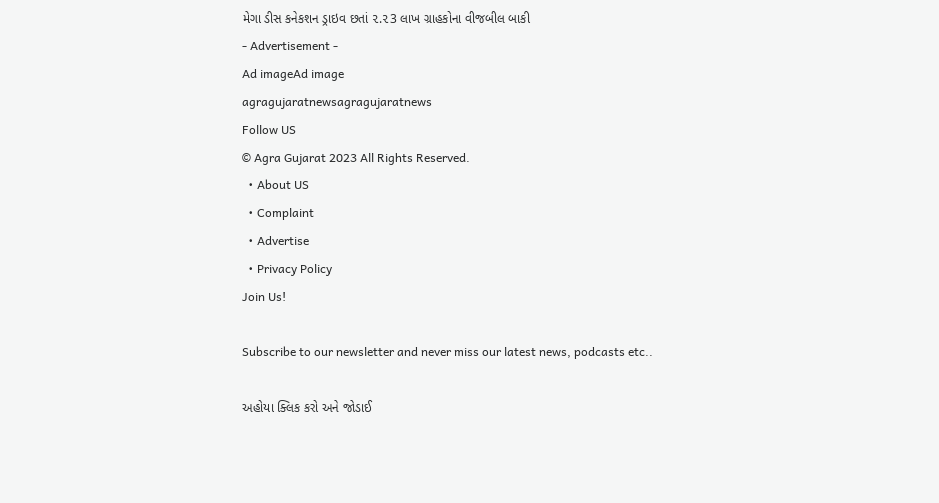મેગા ડીસ કનેકશન ડ્રાઇવ છતાં ૨.૨3 લાખ ગ્રાહકોના વીજબીલ બાકી
- Advertisement -
Ad imageAd image
agragujaratnewsagragujaratnews
Follow US
© Agra Gujarat 2023 All Rights Reserved.
  • About US
  • Complaint
  • Advertise
  • Privacy Policy
Join Us!

Subscribe to our newsletter and never miss our latest news, podcasts etc..

અહોયા ક્લિક કરો અને જોડાઈ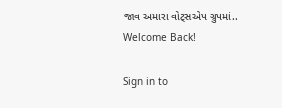જાવ અમારા વોટ્સએપ ગ્રુપમાં..
Welcome Back!

Sign in to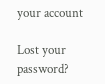your account

Lost your password?